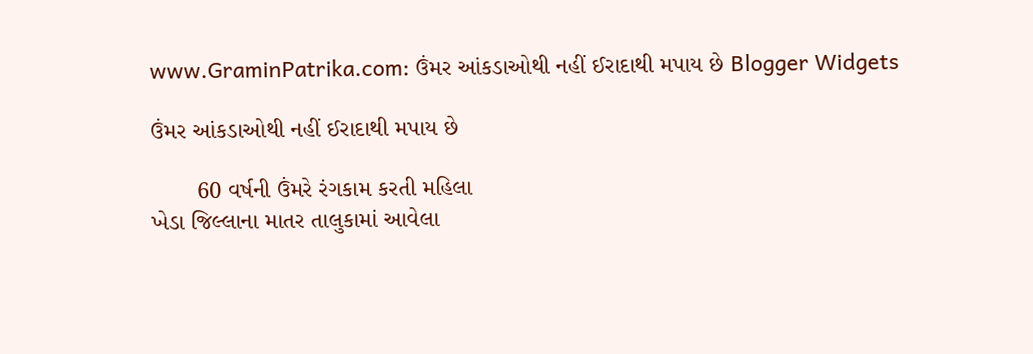www.GraminPatrika.com: ઉંમર આંકડાઓથી નહીં ઈરાદાથી મપાય છે Blogger Widgets

ઉંમર આંકડાઓથી નહીં ઈરાદાથી મપાય છે

       60 વર્ષની ઉંમરે રંગકામ કરતી મહિલા
ખેડા જિલ્લાના માતર તાલુકામાં આવેલા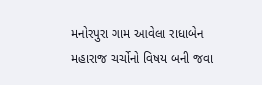મનોરપુરા ગામ આવેલા રાધાબેન મહારાજ ચર્ચોનો વિષય બની જવા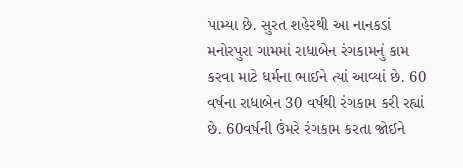પામ્યા છે. સુરત શહેરથી આ નાનકડાં મનોરપુરા ગામમાં રાધાબેન રંગકામનું કામ કરવા માટે ધર્મના ભાઈને ત્યાં આવ્યાં છે. 60 વર્ષના રાધાબેન 30 વર્ષથી રંગકામ કરી રહ્યાં છે. 60વર્ષની ઉંમરે રંગકામ કરતા જોઈને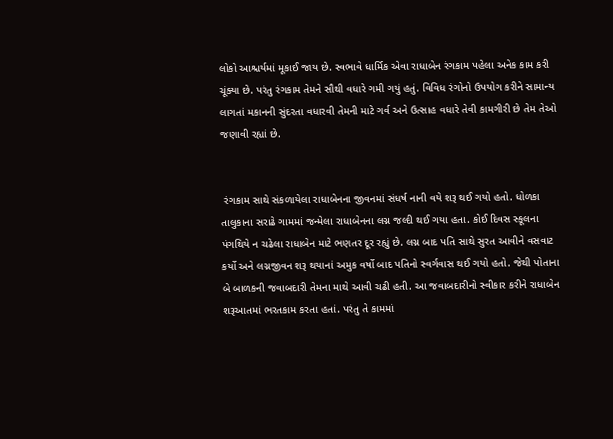લોકો આશ્ચર્યમાં મૂકાઈ જાય છે. સ્વભાવે ધાર્મિક એવા રાધાબેન રંગકામ પહેલા અનેક કામ કરી ચૂંક્યા છે. પરંતુ રંગકામ તેમને સૌથી વધારે ગમી ગયું હતું. વિવિધ રંગોનો ઉપયોગ કરીને સામાન્ય લાગતાં મકાનની સુંદરતા વધારવી તેમની માટે ગર્વ અને ઉત્સાહ વધારે તેવી કામગીરી છે તેમ તેઓ જણાવી રહ્યાં છે.


 રંગકામ સાથે સંકળાયેલા રાધાબેનના જીવનમાં સંધર્ષ નાની વયે શરૂ થઈ ગયો હતો. ધોળકા તાલુકાના સરાઢે ગામમાં જન્મેલા રાધાબેનના લગ્ન જલ્દી થઈ ગયા હતા. કોઈ દિવસ સ્કૂલના પંગથિયે ન ચઢેલા રાધાબેન માટે ભણતર દૂર રહ્યું છે. લગ્ન બાદ પતિ સાથે સુરત આવીને વસવાટ કર્યો અને લગ્નજીવન શરૂ થયાનાં અમુક વર્ષો બાદ પતિનો સ્વર્ગવાસ થઈ ગયો હતો. જેથી પોતાના બે બાળકની જવાબદારી તેમના માથે આવી ચઢી હતી. આ જવાબદારીનો સ્વીકાર કરીને રાધાબેન શરૂઆતમાં ભરતકામ કરતા હતાં. પરંતુ તે કામમાં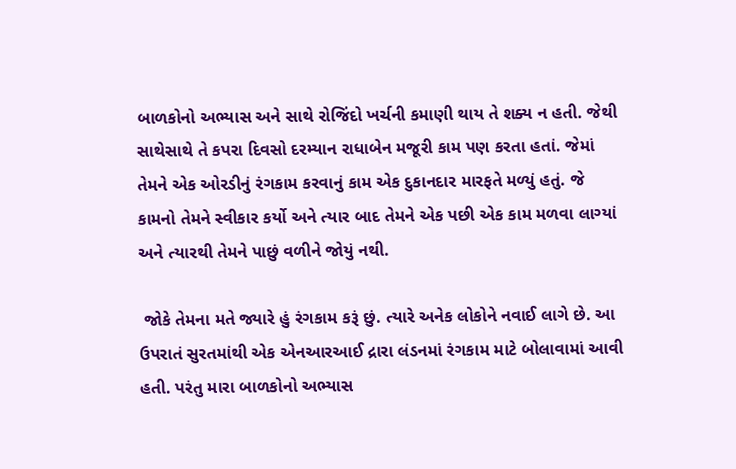બાળકોનો અભ્યાસ અને સાથે રોજિંદો ખર્ચની કમાણી થાય તે શક્ય ન હતી. જેથી સાથેસાથે તે કપરા દિવસો દરમ્યાન રાધાબેન મજૂરી કામ પણ કરતા હતાં. જેમાં તેમને એક ઓરડીનું રંગકામ કરવાનું કામ એક દુકાનદાર મારફતે મળ્યું હતું. જે કામનો તેમને સ્વીકાર કર્યો અને ત્યાર બાદ તેમને એક પછી એક કામ મળવા લાગ્યાં અને ત્યારથી તેમને પાછું વળીને જોયું નથી.

 જોકે તેમના મતે જ્યારે હું રંગકામ કરૂં છું. ત્યારે અનેક લોકોને નવાઈ લાગે છે. આ ઉપરાતં સુરતમાંથી એક એનઆરઆઈ દ્રારા લંડનમાં રંગકામ માટે બોલાવામાં આવી હતી. પરંતુ મારા બાળકોનો અભ્યાસ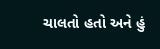ચાલતો હતો અને હું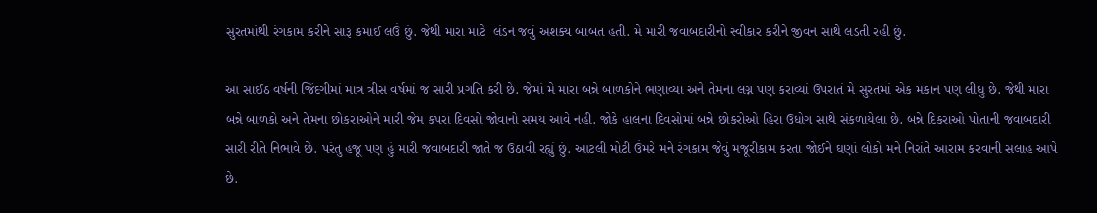સુરતમાંથી રંગકામ કરીને સારૂ કમાઈ લઉં છું. જેથી મારા માટે  લંડન જવું અશક્ય બાબત હતી. મે મારી જવાબદારીનો સ્વીકાર કરીને જીવન સાથે લડતી રહી છું.

આ સાઈઠ વર્ષની જિંદગીમાં માત્ર ત્રીસ વર્ષમાં જ સારી પ્રગતિ કરી છે. જેમાં મે મારા બન્ને બાળકોને ભણાવ્યા અને તેમના લગ્ન પણ કરાવ્યાં ઉપરાતં મે સુરતમાં એક મકાન પણ લીધુ છે. જેથી મારા બન્ને બાળકો અને તેમના છોકરાઓને મારી જેમ કપરા દિવસો જોવાનો સમય આવે નહી. જોકે હાલના દિવસોમાં બન્ને છોકરોઓ હિરા ઉધોગ સાથે સંકળાયેલા છે. બન્ને દિકરાઓ પોતાની જવાબદારી સારી રીતે નિભાવે છે. પરંતુ હજૂ પણ હું મારી જવાબદારી જાતે જ ઉઠાવી રહ્યું છું. આટલી મોટી ઉંમરે મને રંગકામ જેવું મજૂરીકામ કરતા જોઈને ઘણાં લોકો મને નિરાંતે આરામ કરવાની સલાહ આપે છે.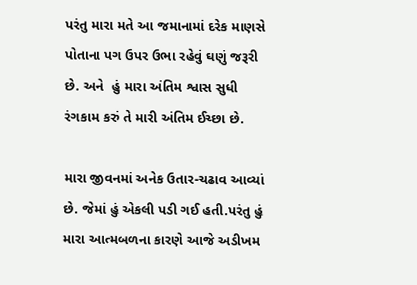પરંતુ મારા મતે આ જમાનામાં દરેક માણસે પોતાના પગ ઉપર ઉભા રહેવું ઘણું જરૂરી છે. અને  હું મારા અંતિમ શ્વાસ સુધી રંગકામ કરું તે મારી અંતિમ ઈચ્છા છે.

મારા જીવનમાં અનેક ઉતાર-ચઢાવ આવ્યાં છે. જેમાં હું એકલી પડી ગઈ હતી.પરંતુ હું મારા આત્મબળના કારણે આજે અડીખમ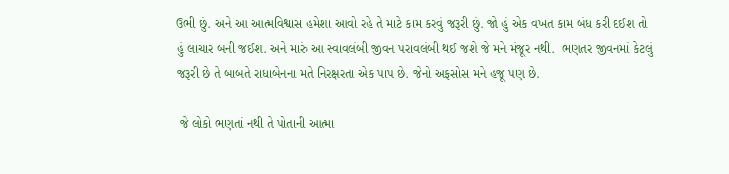ઉભી છું. અને આ આત્મવિશ્વાસ હમેશા આવો રહે તે માટે કામ કરવું જરૂરી છું. જો હું એક વખત કામ બંધ કરી દઈશ તો હું લાચાર બની જઈશ. અને મારું આ સ્વાવલંબી જીવન પરાવલંબી થઈ જશે જે મને મંજૂર નથી.  ભણતર જીવનમાં કેટલું જરૂરી છે તે બાબતે રાધાબેનના મતે નિરક્ષરતા એક પાપ છે. જેનો અફસોસ મને હજૂ પણ છે.

 જે લોકો ભણતાં નથી તે પોતાની આત્મા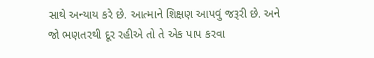સાથે અન્યાય કરે છે. આત્માને શિક્ષણ આપવું જરૂરી છે. અને જો ભણતરથી દૂર રહીએ તો તે એક પાપ કરવા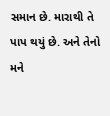સમાન છે. મારાથી તે પાપ થયું છે. અને તેનો મને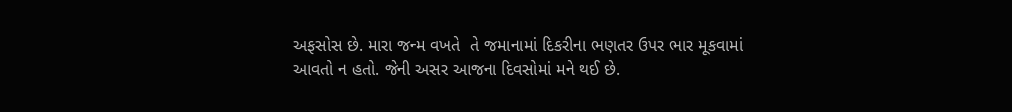અફસોસ છે. મારા જન્મ વખતે  તે જમાનામાં દિકરીના ભણતર ઉપર ભાર મૂકવામાં આવતો ન હતો. જેની અસર આજના દિવસોમાં મને થઈ છે.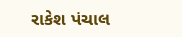રાકેશ પંચાલ